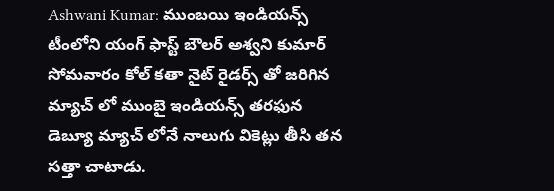Ashwani Kumar: ముంబయి ఇండియన్స్ టీంలోని యంగ్ ఫాస్ట్ బౌలర్ అశ్వని కుమార్ సోమవారం కోల్ కతా నైట్ రైడర్స్ తో జరిగిన మ్యాచ్ లో ముంబై ఇండియన్స్ తరఫున డెబ్యూ మ్యాచ్ లోనే నాలుగు వికెట్లు తీసి తన సత్తా చాటాడు.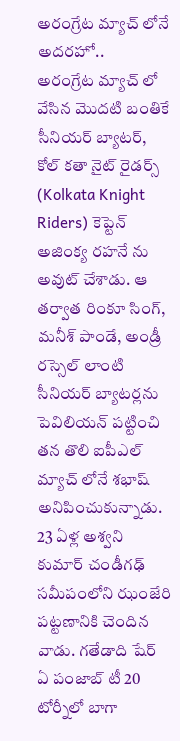అరంగ్రేట మ్యాచ్ లోనే అదరహో..
అరంగ్రేట మ్యాచ్ లో వేసిన మొదటి బంతికే సీనియర్ బ్యాటర్, కోల్ కతా నైట్ రైడర్స్ (Kolkata Knight Riders) కెప్టెన్ అజింక్య రహనే ను అవుట్ చేశాడు. ఆ తర్వాత రింకూ సింగ్, మనీశ్ పాండే, అండ్రీ రస్సెల్ లాంటి సీనియర్ బ్యాటర్లను పెవిలియన్ పట్టించి తన తొలి ఐపీఎల్ మ్యాచ్ లోనే శభాష్ అనిపించుకున్నాడు. 23 ఏళ్ల అశ్వని కుమార్ చండీగఢ్ సమీపంలోని ఝంజేరి పట్టణానికి చెందిన వాడు. గతేడాది షేర్ ఏ పంజాబ్ టీ 20 టోర్నీలో బాగా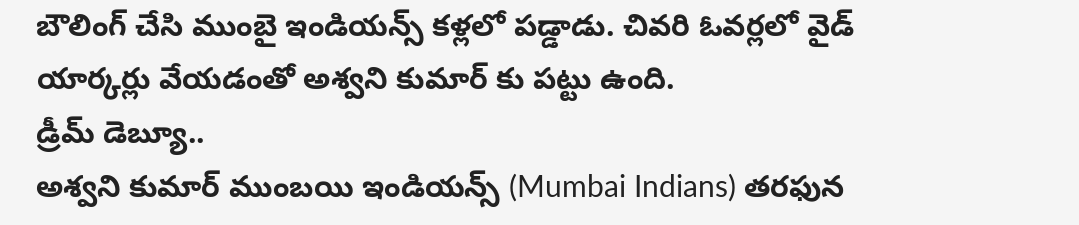బౌలింగ్ చేసి ముంబై ఇండియన్స్ కళ్లలో పడ్డాడు. చివరి ఓవర్లలో వైడ్ యార్కర్లు వేయడంతో అశ్వని కుమార్ కు పట్టు ఉంది.
డ్రీమ్ డెబ్యూ..
అశ్వని కుమార్ ముంబయి ఇండియన్స్ (Mumbai Indians) తరఫున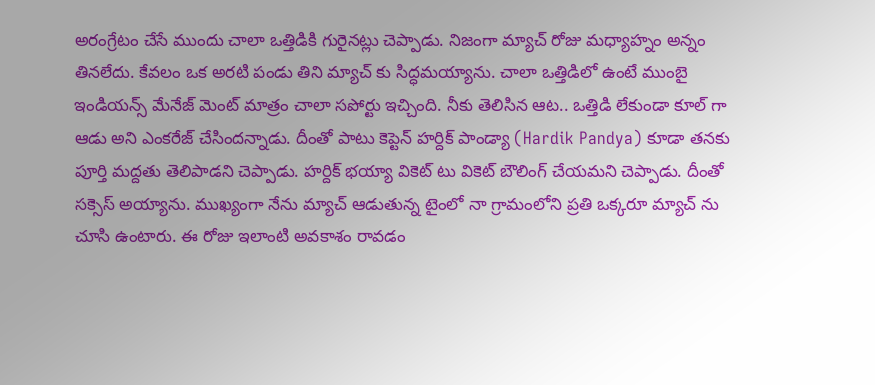అరంగ్రేటం చేసే ముందు చాలా ఒత్తిడికి గురైనట్లు చెప్పాడు. నిజంగా మ్యాచ్ రోజు మధ్యాహ్నం అన్నం తినలేదు. కేవలం ఒక అరటి పండు తిని మ్యాచ్ కు సిద్ధమయ్యాను. చాలా ఒత్తిడిలో ఉంటే ముంబై ఇండియన్స్ మేనేజ్ మెంట్ మాత్రం చాలా సపోర్టు ఇచ్చింది. నీకు తెలిసిన ఆట.. ఒత్తిడి లేకుండా కూల్ గా ఆడు అని ఎంకరేజ్ చేసిందన్నాడు. దీంతో పాటు కెప్టెన్ హర్దిక్ పాండ్యా (Hardik Pandya) కూడా తనకు పూర్తి మద్దతు తెలిపాడని చెప్పాడు. హర్దిక్ భయ్యా వికెట్ టు వికెట్ బౌలింగ్ చేయమని చెప్పాడు. దీంతో సక్సెస్ అయ్యాను. ముఖ్యంగా నేను మ్యాచ్ ఆడుతున్న టైంలో నా గ్రామంలోని ప్రతి ఒక్కరూ మ్యాచ్ ను చూసి ఉంటారు. ఈ రోజు ఇలాంటి అవకాశం రావడం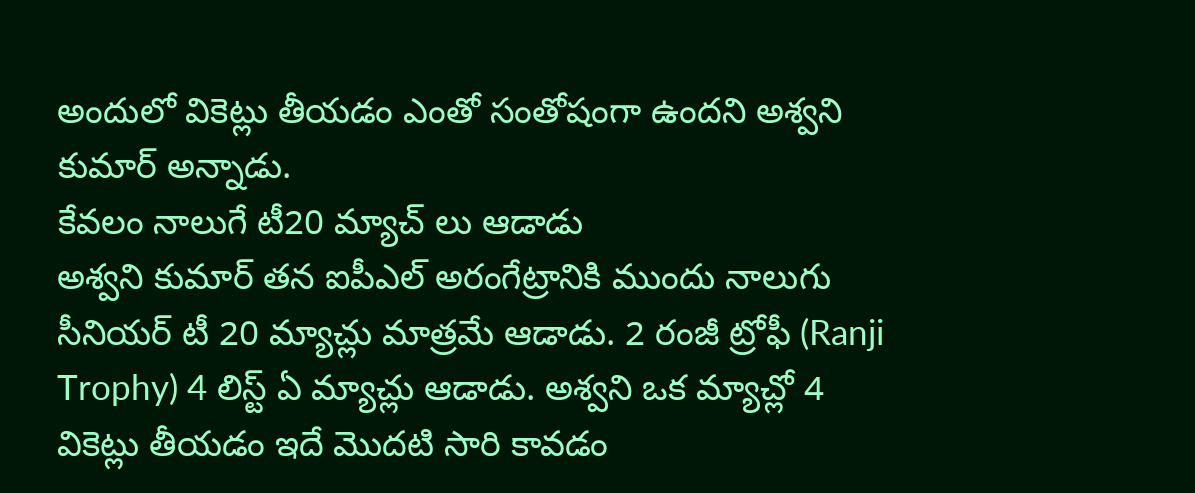అందులో వికెట్లు తీయడం ఎంతో సంతోషంగా ఉందని అశ్వని కుమార్ అన్నాడు.
కేవలం నాలుగే టీ20 మ్యాచ్ లు ఆడాడు
అశ్వని కుమార్ తన ఐపీఎల్ అరంగేట్రానికి ముందు నాలుగు సీనియర్ టీ 20 మ్యాచ్లు మాత్రమే ఆడాడు. 2 రంజీ ట్రోఫీ (Ranji Trophy) 4 లిస్ట్ ఏ మ్యాచ్లు ఆడాడు. అశ్వని ఒక మ్యాచ్లో 4 వికెట్లు తీయడం ఇదే మొదటి సారి కావడం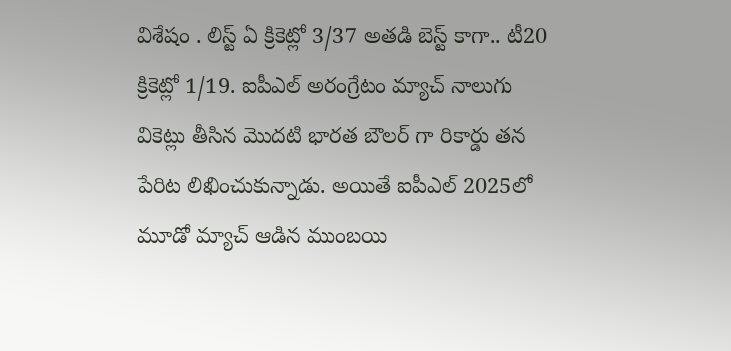విశేషం . లిస్ట్ ఏ క్రికెట్లో 3/37 అతడి బెస్ట్ కాగా.. టీ20 క్రికెట్లో 1/19. ఐపీఎల్ అరంగ్రేటం మ్యాచ్ నాలుగు వికెట్లు తీసిన మొదటి భారత బౌలర్ గా రికార్డు తన పేరిట లిఖించుకున్నాడు. అయితే ఐపీఎల్ 2025లో మూడో మ్యాచ్ ఆడిన ముంబయి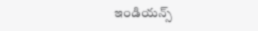ఇండియన్స్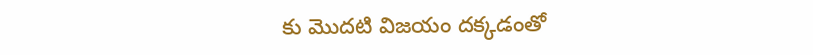కు మొదటి విజయం దక్కడంతో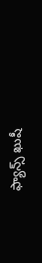ఫ్యాన్స్ ఖుషీ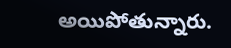అయిపోతున్నారు.